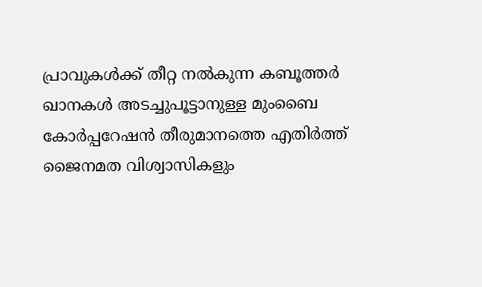പ്രാവുകള്‍ക്ക് തീറ്റ നല്‍കുന്ന കബൂത്തര്‍ ഖാനകള്‍ അടച്ചുപൂട്ടാനുള്ള മുംബൈ കോര്‍പ്പറേഷന്‍ തീരുമാനത്തെ എതിര്‍ത്ത് ജൈനമത വിശ്വാസികളും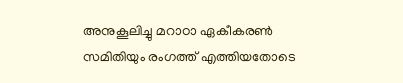അനുകൂലിച്ചു മറാഠാ ഏകീകരണ്‍ സമിതിയും രംഗത്ത് എത്തിയതോടെ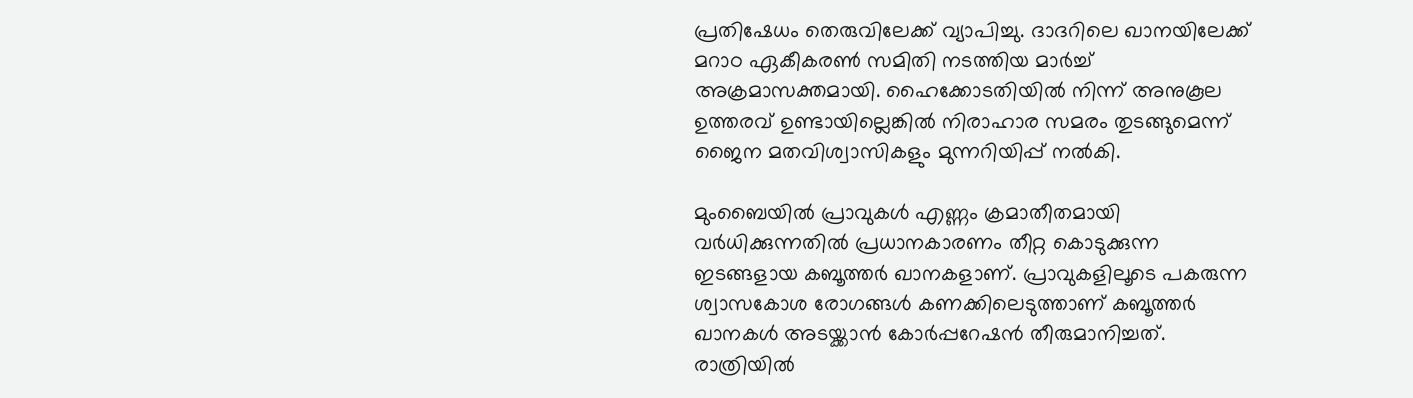പ്രതിഷേധം തെരുവിലേക്ക് വ്യാപിച്ചു. ദാദറിലെ ഖാനയിലേക്ക് മറാഠ ഏകീകരണ്‍ സമിതി നടത്തിയ മാര്‍ച്ച് അക്രമാസക്തമായി. ഹൈക്കോടതിയില്‍ നിന്ന് അനുകൂല ഉത്തരവ് ഉണ്ടായില്ലെങ്കില്‍ നിരാഹാര സമരം തുടങ്ങുമെന്ന് ജൈന മതവിശ്വാസികളും മുന്നറിയിപ്പ് നല്‍കി.

മുംബൈയില്‍ പ്രാവുകള്‍ എണ്ണം ക്രമാതീതമായി വര്‍ധിക്കുന്നതില്‍ പ്രധാനകാരണം തീറ്റ കൊടുക്കുന്ന ഇടങ്ങളായ കബൂത്തര്‍ ഖാനകളാണ്. പ്രാവുകളിലൂടെ പകരുന്ന ശ്വാസകോശ രോഗങ്ങള്‍ കണക്കിലെടുത്താണ് കബൂത്തര്‍ ഖാനകള്‍ അടയ്ക്കാന്‍ കോര്‍പ്പറേഷന്‍ തീരുമാനിച്ചത്. രാത്രിയില്‍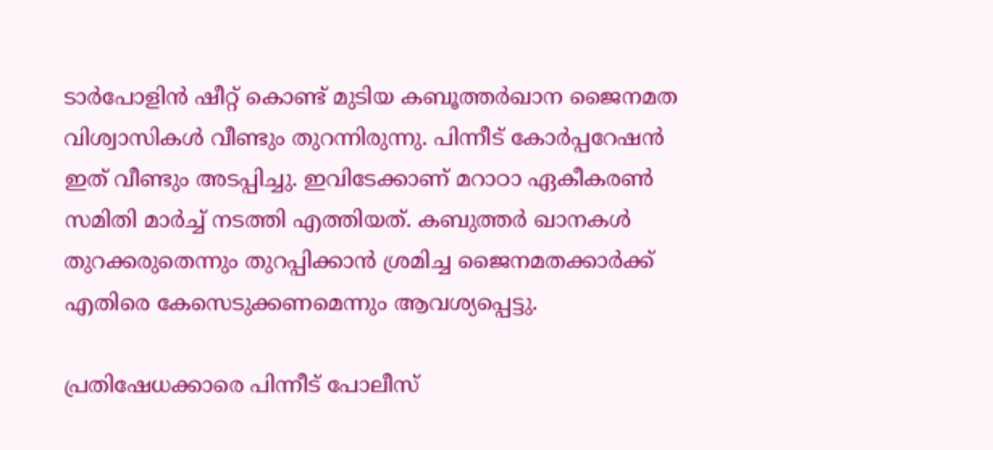ടാര്‍പോളിന്‍ ഷീറ്റ് കൊണ്ട് മുടിയ കബൂത്തര്‍ഖാന ജൈനമത വിശ്വാസികള്‍ വീണ്ടും തുറന്നിരുന്നു. പിന്നീട് കോര്‍പ്പറേഷന്‍ ഇത് വീണ്ടും അടപ്പിച്ചു. ഇവിടേക്കാണ് മറാഠാ ഏകീകരണ്‍ സമിതി മാര്‍ച്ച് നടത്തി എത്തിയത്. കബുത്തര്‍ ഖാനകള്‍ തുറക്കരുതെന്നും തുറപ്പിക്കാന്‍ ശ്രമിച്ച ജൈനമതക്കാര്‍ക്ക് എതിരെ കേസെടുക്കണമെന്നും ആവശ്യപ്പെട്ടു.

പ്രതിഷേധക്കാരെ പിന്നീട് പോലീസ്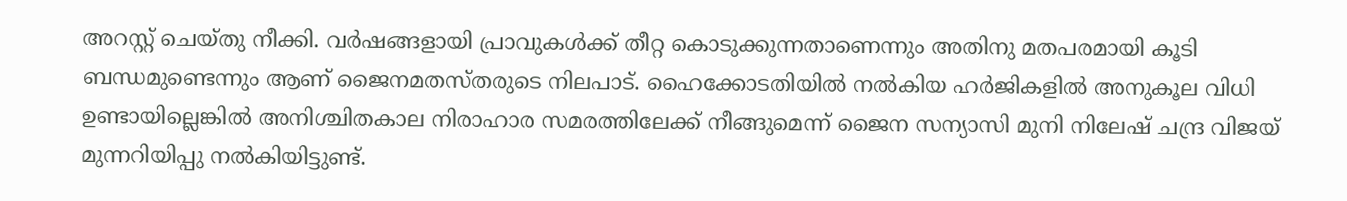അറസ്റ്റ് ചെയ്തു നീക്കി. വര്‍ഷങ്ങളായി പ്രാവുകള്‍ക്ക് തീറ്റ കൊടുക്കുന്നതാണെന്നും അതിനു മതപരമായി കൂടി ബന്ധമുണ്ടെന്നും ആണ് ജൈനമതസ്തരുടെ നിലപാട്. ഹൈക്കോടതിയില്‍ നല്‍കിയ ഹര്‍ജികളില്‍ അനുകൂല വിധി ഉണ്ടായില്ലെങ്കില്‍ അനിശ്ചിതകാല നിരാഹാര സമരത്തിലേക്ക് നീങ്ങുമെന്ന് ജൈന സന്യാസി മുനി നിലേഷ് ചന്ദ്ര വിജയ് മുന്നറിയിപ്പു നല്‍കിയിട്ടുണ്ട്.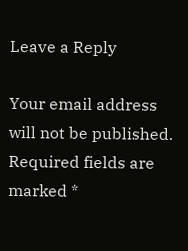Leave a Reply

Your email address will not be published. Required fields are marked *